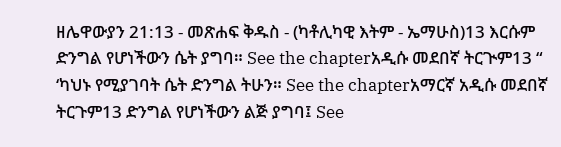ዘሌዋውያን 21:13 - መጽሐፍ ቅዱስ - (ካቶሊካዊ እትም - ኤማሁስ)13 እርሱም ድንግል የሆነችውን ሴት ያግባ። See the chapterአዲሱ መደበኛ ትርጒም13 “ ‘ካህኑ የሚያገባት ሴት ድንግል ትሁን። See the chapterአማርኛ አዲሱ መደበኛ ትርጉም13 ድንግል የሆነችውን ልጅ ያግባ፤ See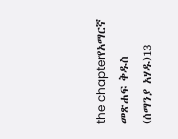the chapterየአማርኛ መጽሐፍ ቅዱስ (ሰማንያ አሃዱ)13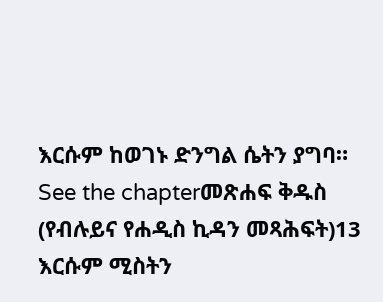እርሱም ከወገኑ ድንግል ሴትን ያግባ። See the chapterመጽሐፍ ቅዱስ (የብሉይና የሐዲስ ኪዳን መጻሕፍት)13 እርሱም ሚስትን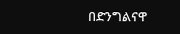በድንግልናዋ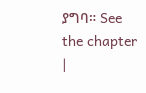ያግባ። See the chapter |